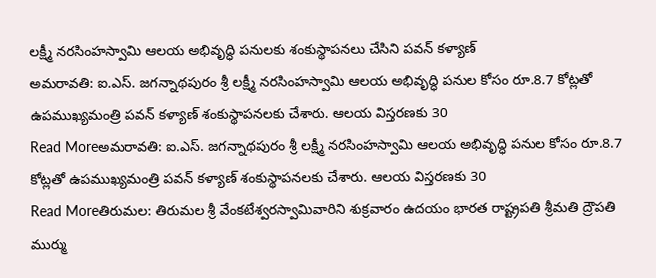లక్ష్మీ నరసింహస్వామి ఆలయ అభివృద్ధి పనులకు శంకుస్థాపనలు చేసిని పవన్ కళ్యాణ్
అమరావతి: ఐ.ఎస్. జగన్నాథపురం శ్రీ లక్ష్మీ నరసింహస్వామి ఆలయ అభివృద్ధి పనుల కోసం రూ.8.7 కోట్లతో ఉపముఖ్యమంత్రి పవన్ కళ్యాణ్ శంకుస్థాపనలకు చేశారు. ఆలయ విస్తరణకు 30
Read Moreఅమరావతి: ఐ.ఎస్. జగన్నాథపురం శ్రీ లక్ష్మీ నరసింహస్వామి ఆలయ అభివృద్ధి పనుల కోసం రూ.8.7 కోట్లతో ఉపముఖ్యమంత్రి పవన్ కళ్యాణ్ శంకుస్థాపనలకు చేశారు. ఆలయ విస్తరణకు 30
Read Moreతిరుమల: తిరుమల శ్రీ వేంకటేశ్వరస్వామివారిని శుక్రవారం ఉదయం భారత రాష్ట్రపతి శ్రీమతి ద్రౌపతి ముర్ము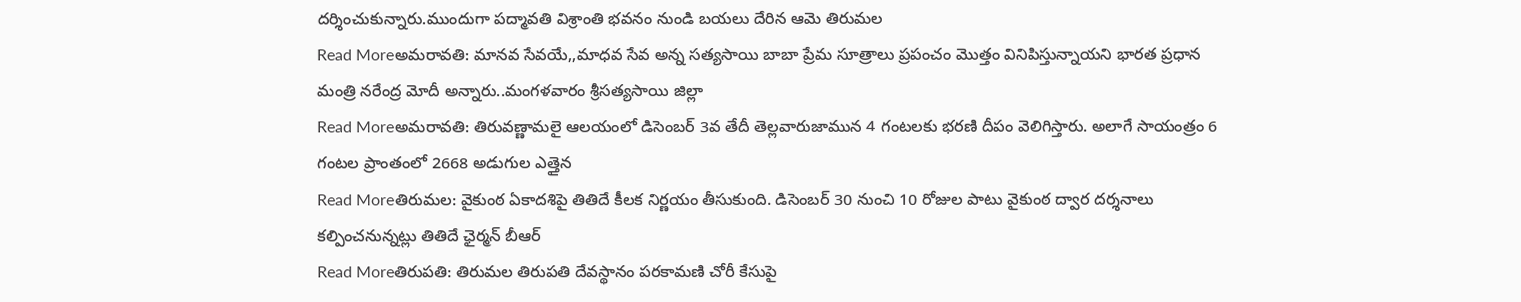దర్శించుకున్నారు.ముందుగా పద్మావతి విశ్రాంతి భవనం నుండి బయలు దేరిన ఆమె తిరుమల
Read Moreఅమరావతి: మానవ సేవయే,,మాధవ సేవ అన్న సత్యసాయి బాబా ప్రేమ సూత్రాలు ప్రపంచం మొత్తం వినిపిస్తున్నాయని భారత ప్రధాన మంత్రి నరేంద్ర మోదీ అన్నారు..మంగళవారం శ్రీసత్యసాయి జిల్లా
Read Moreఅమరావతి: తిరువణ్ణామలై ఆలయంలో డిసెంబర్ 3వ తేదీ తెల్లవారుజామున 4 గంటలకు భరణి దీపం వెలిగిస్తారు. అలాగే సాయంత్రం 6 గంటల ప్రాంతంలో 2668 అడుగుల ఎత్తైన
Read Moreతిరుమల: వైకుంఠ ఏకాదశిపై తితిదే కీలక నిర్ణయం తీసుకుంది. డిసెంబర్ 30 నుంచి 10 రోజుల పాటు వైకుంఠ ద్వార దర్శనాలు కల్పించనున్నట్లు తితిదే ఛైర్మన్ బీఆర్
Read Moreతిరుపతి: తిరుమల తిరుపతి దేవస్థానం పరకామణి చోరీ కేసుపై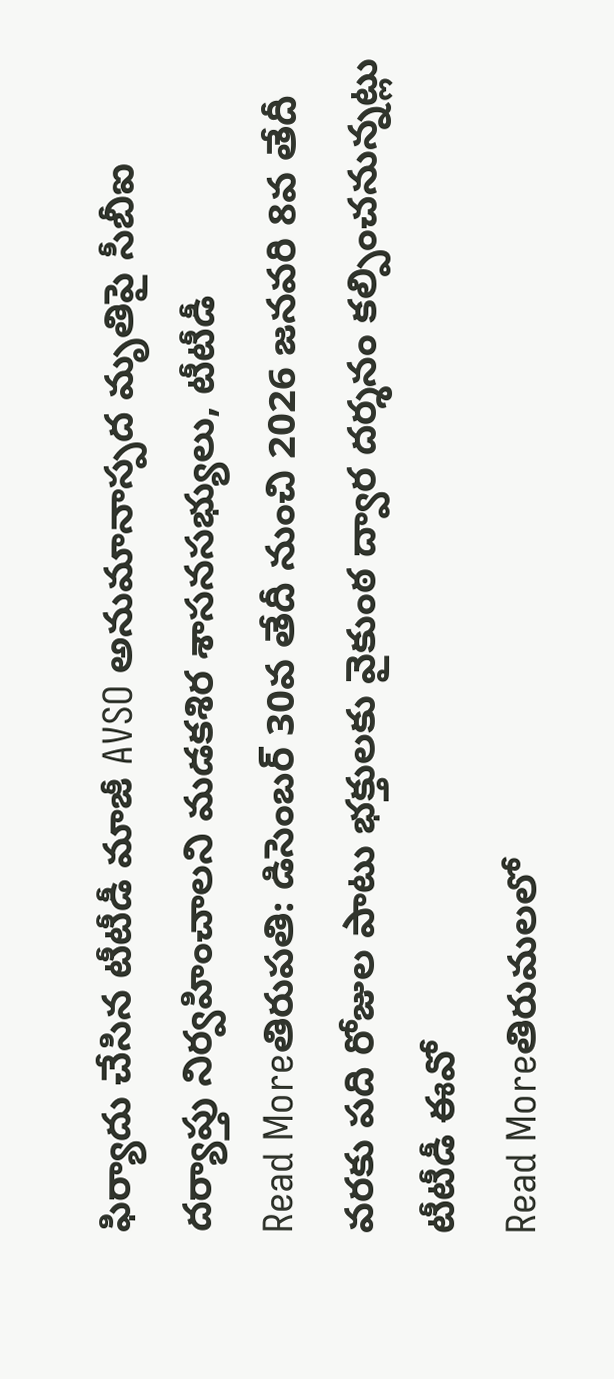ఫిర్యాదు చేసిన టీటీడీ మాజీ AVSO అనుమానాస్పద మృతిపై సీబీఐ దర్యాప్తు నిర్వహించాలని మడకశిర శాసనసభ్యులు, టీటీడీ
Read Moreతిరుపతి: డిసెంబర్ 30వ తేదీ నుంచి 2026 జనవరి 8వ తేదీ వరకు పది రోజుల పాటు భక్తులకు వైకుంఠ ద్వార దర్శనం కల్పించనున్నట్లు టీటీడీ ఈవో
Read Moreతిరుమలలో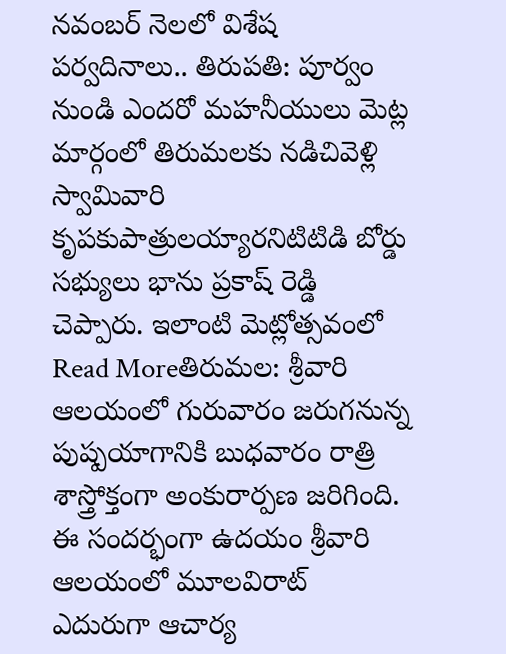నవంబర్ నెలలో విశేష పర్వదినాలు.. తిరుపతి: పూర్వం నుండి ఎందరో మహనీయులు మెట్ల మార్గంలో తిరుమలకు నడిచివెళ్లి స్వామివారి కృపకుపాత్రులయ్యారనిటిటిడి బోర్డు సభ్యులు భాను ప్రకాష్ రెడ్డి చెప్పారు. ఇలాంటి మెట్లోత్సవంలో
Read Moreతిరుమల: శ్రీవారి ఆలయంలో గురువారం జరుగనున్న పుష్పయాగానికి బుధవారం రాత్రి శాస్త్రోక్తంగా అంకురార్పణ జరిగింది. ఈ సందర్భంగా ఉదయం శ్రీవారి ఆలయంలో మూలవిరాట్ ఎదురుగా ఆచార్య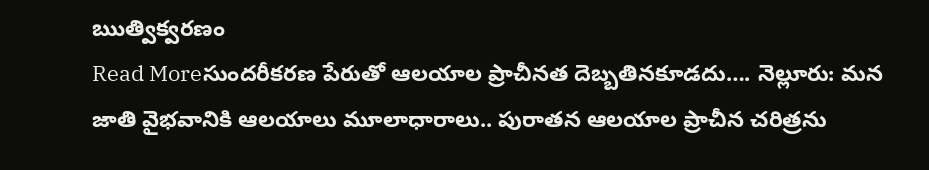ఋత్విక్వరణం
Read Moreసుందరీకరణ పేరుతో ఆలయాల ప్రాచీనత దెబ్బతినకూడదు…. నెల్లూరు: మన జాతి వైభవానికి ఆలయాలు మూలాధారాలు.. పురాతన ఆలయాల ప్రాచీన చరిత్రను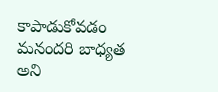కాపాడుకోవడం మనందరి బాధ్యత అని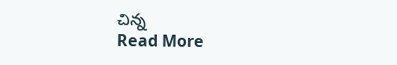చిన్న
Read More